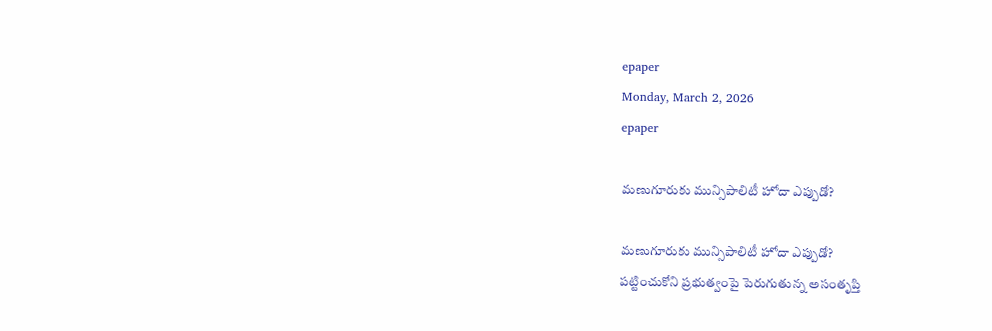epaper
Monday, March 2, 2026
epaper

మణుగూరుకు మున్సిపాలిటీ హోదా ఎప్పుడో?

మణుగూరుకు మున్సిపాలిటీ హోదా ఎప్పుడో?
పట్టించుకోని ప్రభుత్వంపై పెరుగుతున్న అసంతృప్తి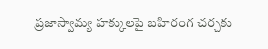ప్రజాస్వామ్య హక్కులపై బహిరంగ చర్చకు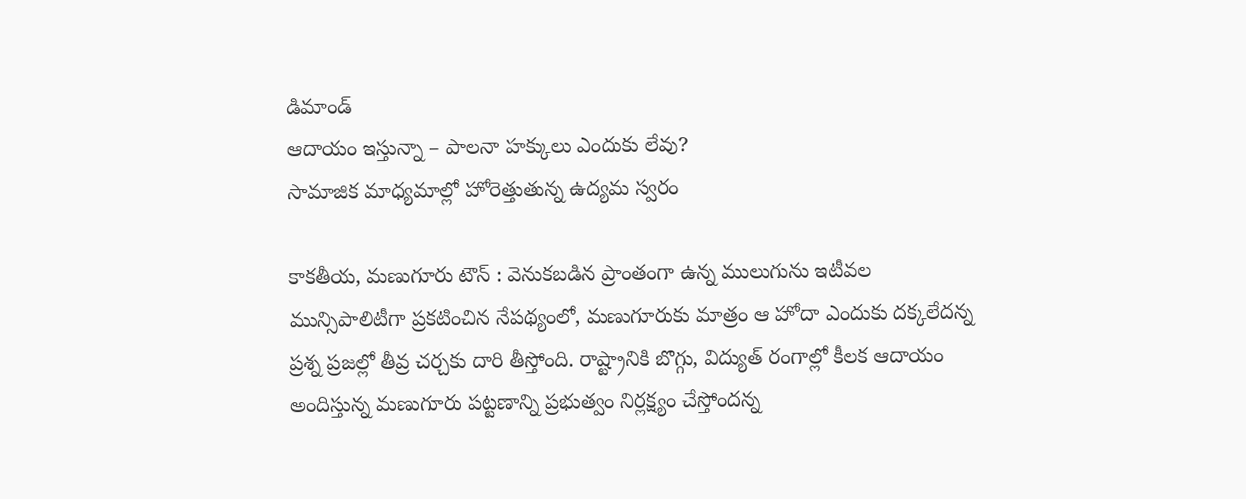డిమాండ్
ఆదాయం ఇస్తున్నా – పాలనా హక్కులు ఎందుకు లేవు?
సామాజిక మాధ్యమాల్లో హోరెత్తుతున్న ఉద్యమ స్వరం

కాకతీయ, మణుగూరు టౌన్ : వెనుకబడిన ప్రాంతంగా ఉన్న ములుగును ఇటీవల మున్సిపాలిటీగా ప్రకటించిన నేపథ్యంలో, మణుగూరుకు మాత్రం ఆ హోదా ఎందుకు దక్కలేదన్న ప్రశ్న ప్రజల్లో తీవ్ర చర్చకు దారి తీస్తోంది. రాష్ట్రానికి బొగ్గు, విద్యుత్ రంగాల్లో కీలక ఆదాయం అందిస్తున్న మణుగూరు పట్టణాన్ని ప్రభుత్వం నిర్లక్ష్యం చేస్తోందన్న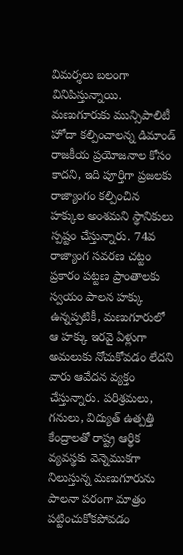విమర్శలు బలంగా వినిపిస్తున్నాయి. మణుగూరుకు మున్సిపాలిటీ హోదా కల్పించాలన్న డిమాండ్ రాజకీయ ప్రయోజనాల కోసం కాదని, ఇది పూర్తిగా ప్రజలకు రాజ్యాంగం కల్పించిన హక్కుల అంశమని స్థానికులు స్పష్టం చేస్తున్నారు. 74వ రాజ్యాంగ సవరణ చట్టం ప్రకారం పట్టణ ప్రాంతాలకు స్వయం పాలన హక్కు ఉన్నప్పటికీ, మణుగూరులో ఆ హక్కు ఇరవై ఏళ్లుగా అమలుకు నోచుకోవడం లేదని వారు ఆవేదన వ్యక్తం చేస్తున్నారు. పరిశ్రమలు, గనులు, విద్యుత్ ఉత్పత్తి కేంద్రాలతో రాష్ట్ర ఆర్థిక వ్యవస్థకు వెన్నెముకగా నిలుస్తున్న మణుగూరును పాలనా పరంగా మాత్రం పట్టించుకోకపోవడం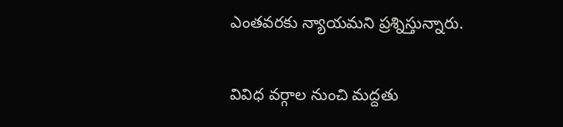ఎంతవరకు న్యాయమని ప్రశ్నిస్తున్నారు.

వివిధ వర్గాల నుంచి మద్దతు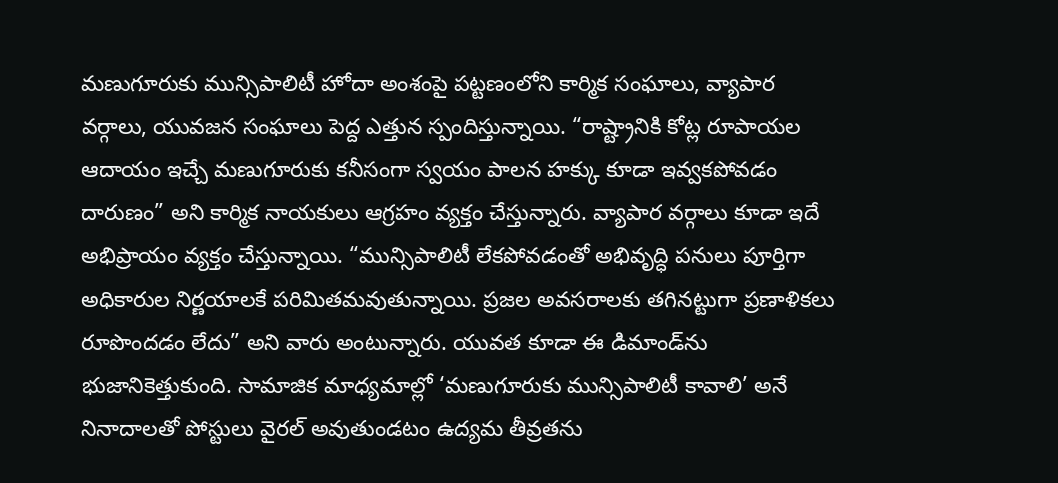మణుగూరుకు మున్సిపాలిటీ హోదా అంశంపై పట్టణంలోని కార్మిక సంఘాలు, వ్యాపార వర్గాలు, యువజన సంఘాలు పెద్ద ఎత్తున స్పందిస్తున్నాయి. “రాష్ట్రానికి కోట్ల రూపాయల ఆదాయం ఇచ్చే మణుగూరుకు కనీసంగా స్వయం పాలన హక్కు కూడా ఇవ్వకపోవడం దారుణం” అని కార్మిక నాయకులు ఆగ్రహం వ్యక్తం చేస్తున్నారు. వ్యాపార వర్గాలు కూడా ఇదే అభిప్రాయం వ్యక్తం చేస్తున్నాయి. “మున్సిపాలిటీ లేకపోవడంతో అభివృద్ధి పనులు పూర్తిగా అధికారుల నిర్ణయాలకే పరిమితమవుతున్నాయి. ప్రజల అవసరాలకు తగినట్టుగా ప్రణాళికలు రూపొందడం లేదు” అని వారు అంటున్నారు. యువత కూడా ఈ డిమాండ్‌ను భుజానికెత్తుకుంది. సామాజిక మాధ్యమాల్లో ‘మణుగూరుకు మున్సిపాలిటీ కావాలి’ అనే నినాదాలతో పోస్టులు వైరల్ అవుతుండటం ఉద్యమ తీవ్రతను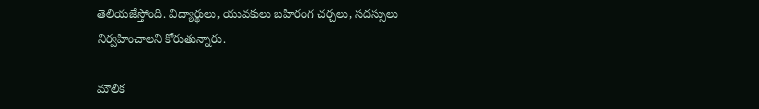తెలియజేస్తోంది. విద్యార్థులు, యువకులు బహిరంగ చర్చలు, సదస్సులు నిర్వహించాలని కోరుతున్నారు.

మౌలిక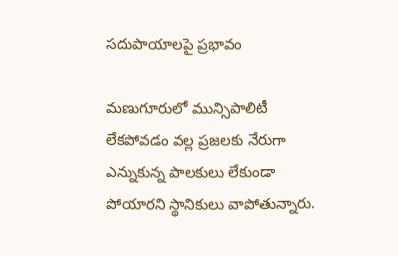సదుపాయాలపై ప్రభావం

మణుగూరులో మున్సిపాలిటీ లేకపోవడం వల్ల ప్రజలకు నేరుగా ఎన్నుకున్న పాలకులు లేకుండా పోయారని స్థానికులు వాపోతున్నారు.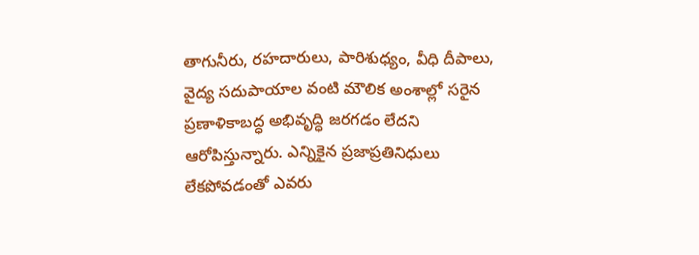తాగునీరు, రహదారులు, పారిశుధ్యం, వీధి దీపాలు, వైద్య సదుపాయాల వంటి మౌలిక అంశాల్లో సరైన ప్రణాళికాబద్ధ అభివృద్ధి జరగడం లేదని ఆరోపిస్తున్నారు. ఎన్నికైన ప్రజాప్రతినిధులు లేకపోవడంతో ఎవరు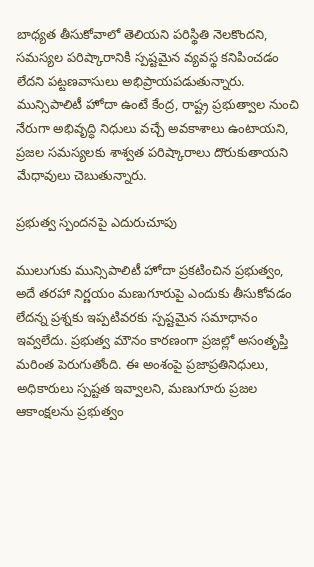బాధ్యత తీసుకోవాలో తెలియని పరిస్థితి నెలకొందని, సమస్యల పరిష్కారానికి స్పష్టమైన వ్యవస్థ కనిపించడం లేదని పట్టణవాసులు అభిప్రాయపడుతున్నారు.
మున్సిపాలిటీ హోదా ఉంటే కేంద్ర, రాష్ట్ర ప్రభుత్వాల నుంచి నేరుగా అభివృద్ధి నిధులు వచ్చే అవకాశాలు ఉంటాయని, ప్రజల సమస్యలకు శాశ్వత పరిష్కారాలు దొరుకుతాయని మేధావులు చెబుతున్నారు.

ప్రభుత్వ స్పందనపై ఎదురుచూపు

ములుగుకు మున్సిపాలిటీ హోదా ప్రకటించిన ప్రభుత్వం, అదే తరహా నిర్ణయం మణుగూరుపై ఎందుకు తీసుకోవడం లేదన్న ప్రశ్నకు ఇప్పటివరకు స్పష్టమైన సమాధానం ఇవ్వలేదు. ప్రభుత్వ మౌనం కారణంగా ప్రజల్లో అసంతృప్తి మరింత పెరుగుతోంది. ఈ అంశంపై ప్రజాప్రతినిధులు, అధికారులు స్పష్టత ఇవ్వాలని, మణుగూరు ప్రజల ఆకాంక్షలను ప్రభుత్వం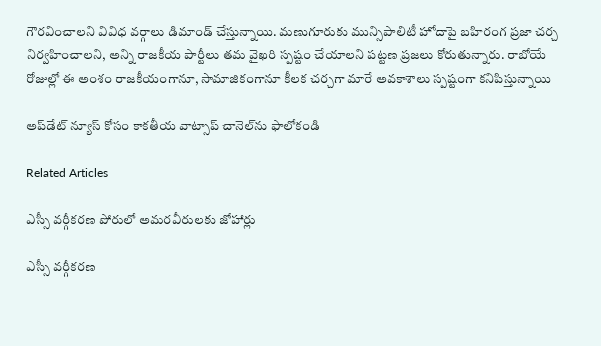గౌరవించాలని వివిధ వర్గాలు డిమాండ్ చేస్తున్నాయి. మణుగూరుకు మున్సిపాలిటీ హోదాపై బహిరంగ ప్రజా చర్చ నిర్వహించాలని, అన్ని రాజకీయ పార్టీలు తమ వైఖరి స్పష్టం చేయాలని పట్టణ ప్రజలు కోరుతున్నారు. రాబోయే రోజుల్లో ఈ అంశం రాజకీయంగానూ, సామాజికంగానూ కీలక చర్చగా మారే అవకాశాలు స్పష్టంగా కనిపిస్తున్నాయి

అప్‌డేట్ న్యూస్ కోసం కాక‌తీయ వాట్సాప్ చానెల్‌ను ఫాలోకండి

Related Articles

ఎస్సీ వర్గీకరణ పోరులో అమరవీరులకు జోహార్లు

ఎస్సీ వర్గీకరణ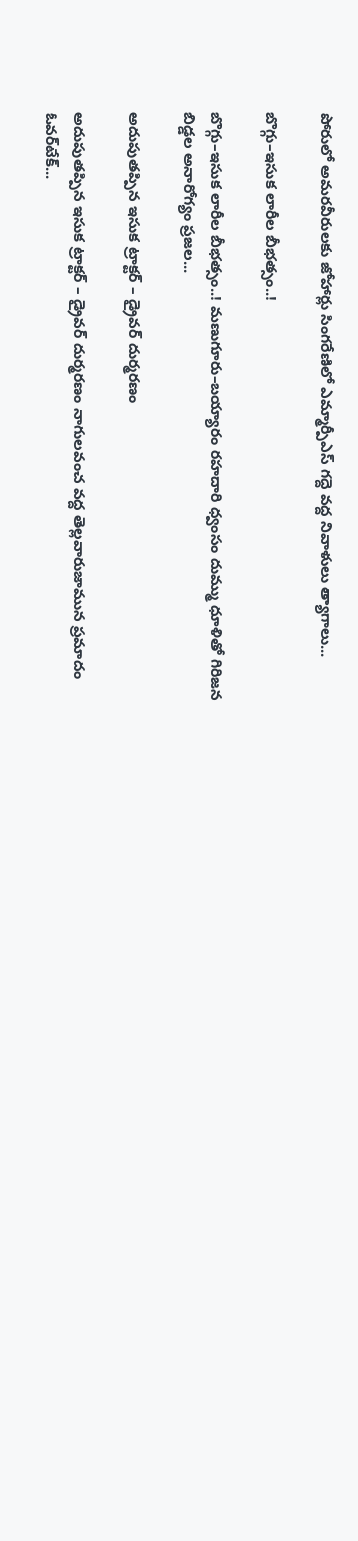పోరులో అమరవీరులకు జోహార్లు సింగరేణిలో ఎమ్మార్పీఎస్ గద్దె వద్ద నివాళులు త్యాగాలు...

బొగ్గు–ఇసుక లారీల బీభత్సం..!

బొగ్గు–ఇసుక లారీల బీభత్సం..! మణుగూరు–బయ్యారం రహదారి ధ్వంసం దుమ్ము ధూళితో గిరిజన బిడ్డల అనారోగ్యం ప్రజల...

అదుపుతప్పిన ఇసుక ట్రాక్టర్ – డ్రైవర్ దుర్మరణం

అదుపుతప్పిన ఇసుక ట్రాక్టర్ – డ్రైవర్ దుర్మరణం నాగులవంచ వద్ద తెల్లవారుజామున ప్రమాదం ఓవర్‌టేక్...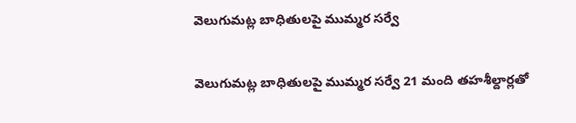వెలుగుమట్ల బాధితులపై ముమ్మర సర్వే

వెలుగుమట్ల బాధితులపై ముమ్మర సర్వే 21 మంది తహశీల్దార్లతో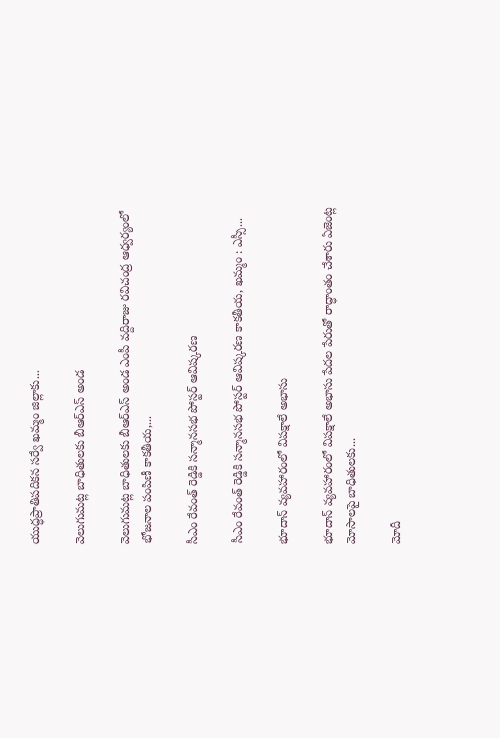యుద్ధప్రాతిపదికన సర్వే ఖమ్మం జిల్లాకు...

వెలుగుమట్ల బాధితులకు బీఆర్ఎస్ అండ

వెలుగుమట్ల బాధితులకు బీఆర్ఎస్ అండ ఎంపీ వద్దిరాజు రవిచంద్ర ఆధ్వర్యంలో భోజనాల పంపిణీ కాకతీయ,...

సీఎం రేవంత్ రెడ్డికి సన్మానసభ పోస్టర్ ఆవిష్కరణ

సీఎం రేవంత్ రెడ్డికి సన్మానసభ పోస్టర్ ఆవిష్కరణ కాకతీయ, ఖమ్మం : ఎస్సీ...

భూదాన్ వ్యవహారంలో విపక్షాలే అభాసు

భూదాన్ వ్యవహారంలో విపక్షాలే అభాసు పేదల పేరుతో రాద్ధాంతం చేశారు ఏజెంట్ల మోసాలపై బాధితులకు...

మోదీ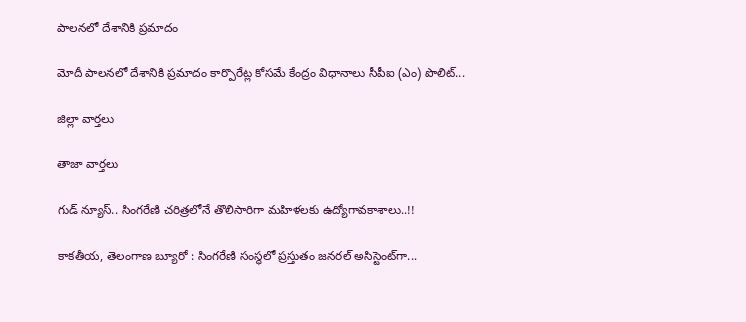పాలనలో దేశానికి ప్రమాదం

మోదీ పాలనలో దేశానికి ప్రమాదం కార్పొరేట్ల కోసమే కేంద్రం విధానాలు సీపీఐ (ఎం) పొలిట్...

జిల్లా వార్త‌లు

తాజా వార్త‌లు

గుడ్ న్యూస్.. సింగరేణి చరిత్రలోనే తొలిసారిగా మ‌హిళ‌ల‌కు ఉద్యోగావ‌కాశాలు..!!

కాక‌తీయ‌, తెలంగాణ బ్యూరో : సింగరేణి సంస్థలో ప్రస్తుతం జనరల్ అసిస్టెంట్‌గా...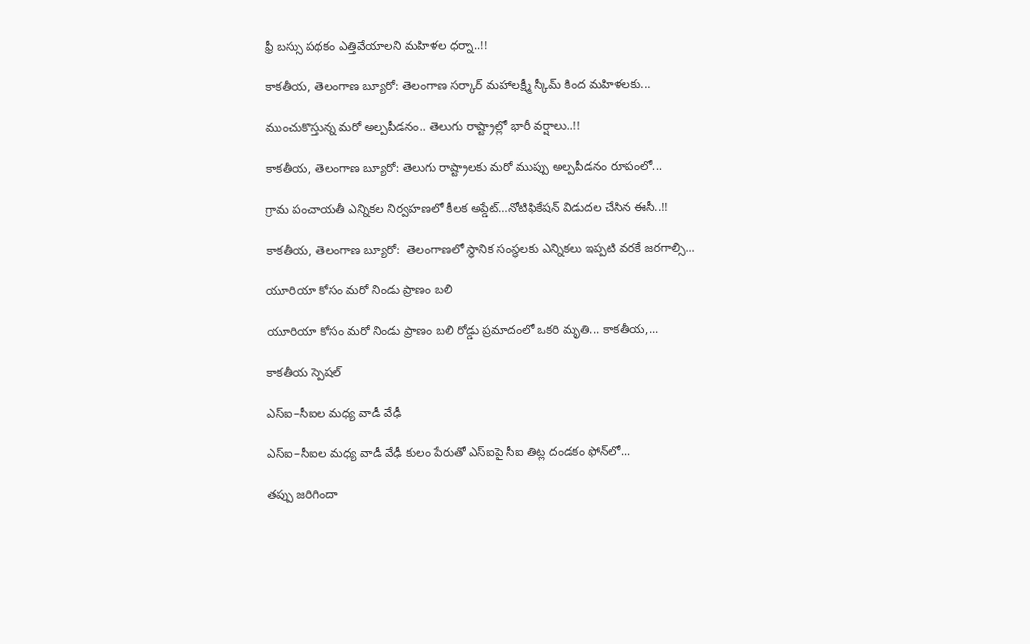ఫ్రీ బస్సు పథకం ఎత్తివేయాలని మహిళల ధర్నా..!!

కాకతీయ, తెలంగాణ బ్యూరో: తెలంగాణ సర్కార్ మహాలక్ష్మీ స్కీమ్ కింద మహిళలకు...

ముంచుకొస్తున్న మరో అల్పపీడనం.. తెలుగు రాష్ట్రాల్లో భారీ వర్షాలు..!!

కాకతీయ, తెలంగాణ బ్యూరో: తెలుగు రాష్ట్రాలకు మరో ముప్పు అల్పపీడనం రూపంలో...

గ్రామ పంచాయ‌తీ ఎన్నిక‌ల నిర్వ‌హ‌ణ‌లో కీల‌క అప్డేట్‌…నోటిఫికేషన్ విడుదల చేసిన ఈసీ..!!

కాకతీయ, తెలంగాణ బ్యూరో:  తెలంగాణలో స్థానిక సంస్థలకు ఎన్నికలు ఇప్పటి వరకే జరగాల్సి...

యూరియా కోసం మరో నిండు ప్రాణం బలి

యూరియా కోసం మరో నిండు ప్రాణం బలి రోడ్డు ప్రమాదంలో ఒకరి మృతి... కాకతీయ,...

కాక‌తీయ స్పెష‌ల్‌

ఎస్ఐ–సీఐల మ‌ధ్య వాడీ వేఢీ

ఎస్ఐ–సీఐల మ‌ధ్య వాడీ వేఢీ కులం పేరుతో ఎస్ఐపై సీఐ తిట్ల దండ‌కం ఫోన్‌లో...

త‌ప్పు జ‌రిగిందా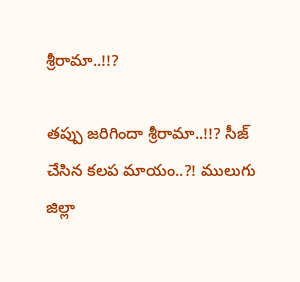శ్రీరామా..!!?

త‌ప్పు జ‌రిగిందా శ్రీరామా..!!? సీజ్ చేసిన క‌ల‌ప‌ మాయం..?! ములుగు జిల్లా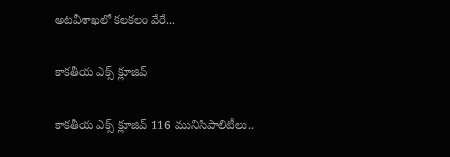అట‌వీశాఖ‌లో క‌ల‌క‌లం వేరే...

కాక‌తీయ ఎక్స్ క్లూజివ్

కాక‌తీయ ఎక్స్ క్లూజివ్ 116 మునిసిపాలిటీలు..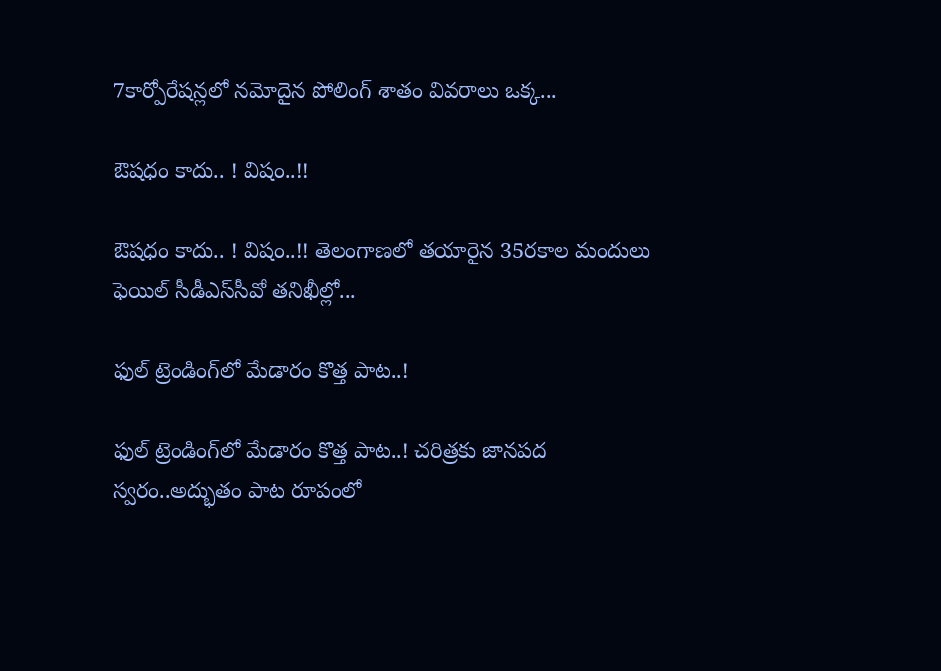7కార్పోరేష‌న్ల‌లో న‌మోదైన పోలింగ్ శాతం వివ‌రాలు ఒక్క...

ఔష‌ధం కాదు.. ! విషం..!!

ఔష‌ధం కాదు.. ! విషం..!! తెలంగాణలో తయారైన 35ర‌కాల మందులు ఫెయిల్‌ సీడీఎస్‌సీవో తనిఖీల్లో...

ఫుల్ ట్రెండింగ్‌లో మేడారం కొత్త పాట..!

ఫుల్ ట్రెండింగ్‌లో మేడారం కొత్త పాట..! చరిత్రకు జానపద స్వరం..అద్భుతం పాట రూపంలో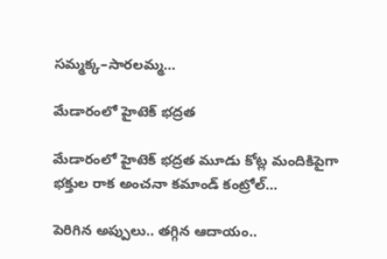సమ్మక్క–సారలమ్మ...

మేడారంలో హైటెక్ భద్రత

మేడారంలో హైటెక్ భద్రత మూడు కోట్ల మందికిపైగా భక్తుల రాక అంచనా కమాండ్ కంట్రోల్...

పెరిగిన అప్పులు.. తగ్గిన ఆదాయం..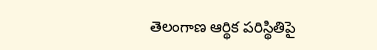తెలంగాణ ఆర్థిక పరిస్థితిపై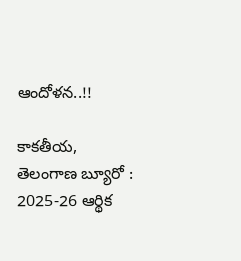ఆందోళన..!!

కాకతీయ, తెలంగాణ బ్యూరో : 2025-26 ఆర్థిక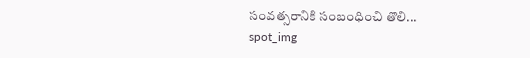సంవత్సరానికి సంబంధించి తొలి...
spot_img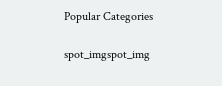Popular Categories

spot_imgspot_img